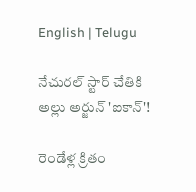English | Telugu

నేచురల్ స్టార్ చేతికి అల్లు అర్జున్ 'ఐకాన్'!

రెండేళ్ల క్రితం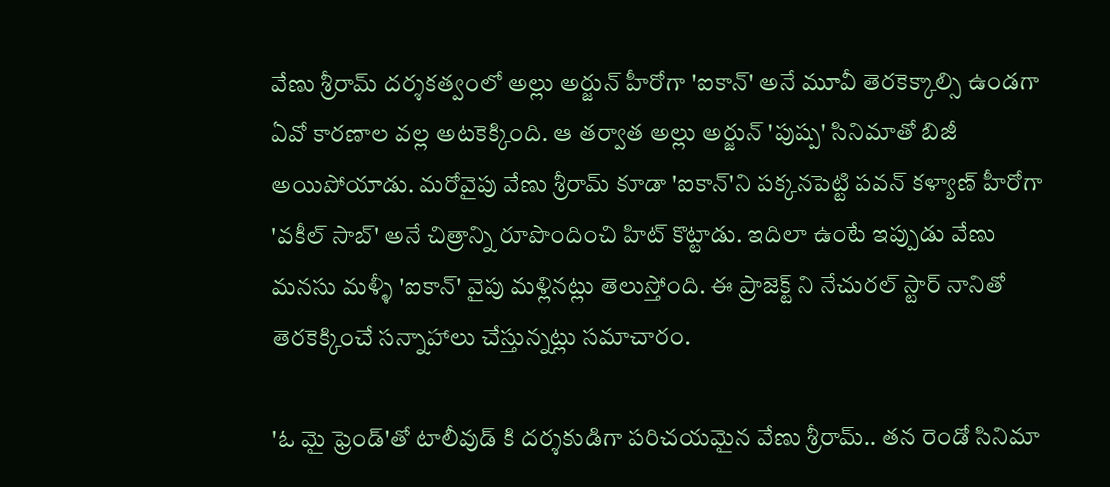వేణు శ్రీరామ్ దర్శకత్వంలో అల్లు అర్జున్ హీరోగా 'ఐకాన్' అనే మూవీ తెరకెక్కాల్సి ఉండగా ఏవో కారణాల వల్ల అటకెక్కింది. ఆ తర్వాత అల్లు అర్జున్ 'పుష్ప' సినిమాతో బిజీ అయిపోయాడు. మరోవైపు వేణు శ్రీరామ్ కూడా 'ఐకాన్'ని పక్కనపెట్టి పవన్ కళ్యాణ్ హీరోగా 'వకీల్‌ సాబ్' అనే చిత్రాన్ని రూపొందించి హిట్ కొట్టాడు. ఇదిలా ఉంటే ఇప్పుడు వేణు మనసు మళ్ళీ 'ఐకాన్' వైపు మళ్లినట్లు తెలుస్తోంది. ఈ ప్రాజెక్ట్ ని నేచురల్ స్టార్ నానితో తెరకెక్కించే సన్నాహాలు చేస్తున్నట్లు సమాచారం.

'ఓ మై ఫ్రెండ్'తో టాలీవుడ్ కి దర్శకుడిగా పరిచయమైన వేణు శ్రీరామ్.. తన రెండో సినిమా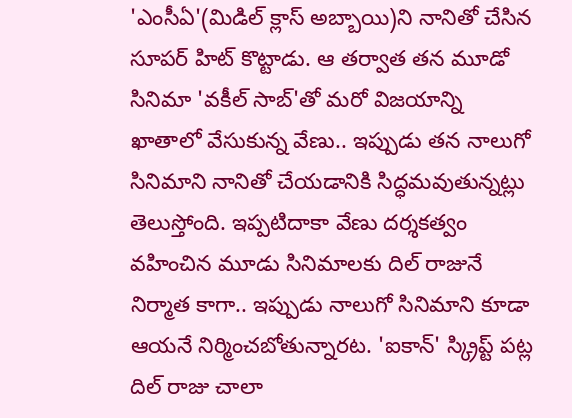'ఎంసీఏ'(మిడిల్ క్లాస్ అబ్బాయి)ని నానితో చేసిన సూపర్ హిట్ కొట్టాడు. ఆ తర్వాత తన మూడో సినిమా 'వకీల్‌ సాబ్'తో మరో విజయాన్ని ఖాతాలో వేసుకున్న వేణు.. ఇప్పుడు తన నాలుగో సినిమాని నానితో చేయడానికి సిద్ధమవుతున్నట్లు తెలుస్తోంది. ఇప్పటిదాకా వేణు దర్శకత్వం వహించిన మూడు సినిమాలకు దిల్ రాజునే నిర్మాత కాగా.. ఇప్పుడు నాలుగో సినిమాని కూడా ఆయనే నిర్మించబోతున్నారట. 'ఐకాన్' స్క్రిప్ట్ పట్ల దిల్ రాజు చాలా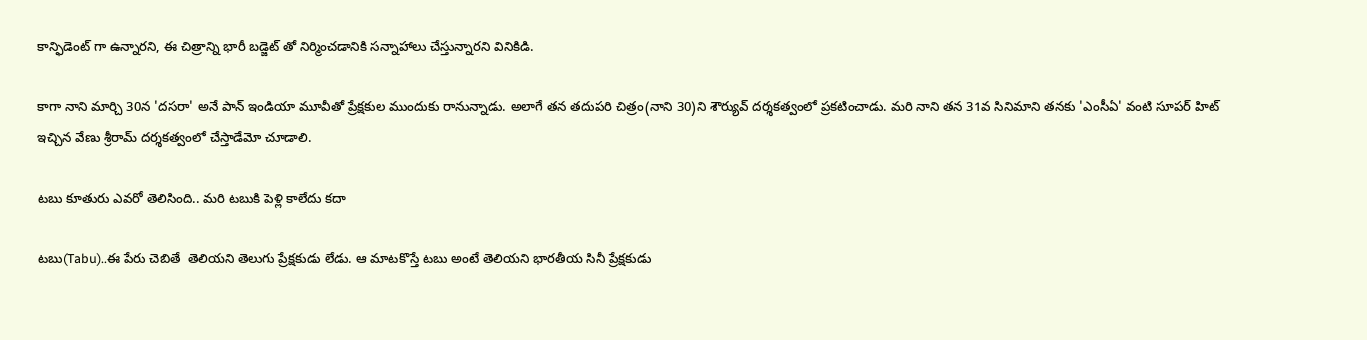కాన్ఫిడెంట్ గా ఉన్నారని, ఈ చిత్రాన్ని భారీ బడ్జెట్ తో నిర్మించడానికి సన్నాహాలు చేస్తున్నారని వినికిడి.

కాగా నాని మార్చి 30న 'దసరా' అనే పాన్ ఇండియా మూవీతో ప్రేక్షకుల ముందుకు రానున్నాడు. అలాగే తన తదుపరి చిత్రం(నాని 30)ని శౌర్యువ్ దర్శకత్వంలో ప్రకటించాడు. మరి నాని తన 31వ సినిమాని తనకు 'ఎంసీఏ' వంటి సూపర్ హిట్ ఇచ్చిన వేణు శ్రీరామ్ దర్శకత్వంలో చేస్తాడేమో చూడాలి.

టబు కూతురు ఎవరో తెలిసింది.. మరి టబుకి పెళ్లి కాలేదు కదా

టబు(Tabu)..ఈ పేరు చెబితే  తెలియని తెలుగు ప్రేక్షకుడు లేడు. ఆ మాటకొస్తే టబు అంటే తెలియని భారతీయ సినీ ప్రేక్షకుడు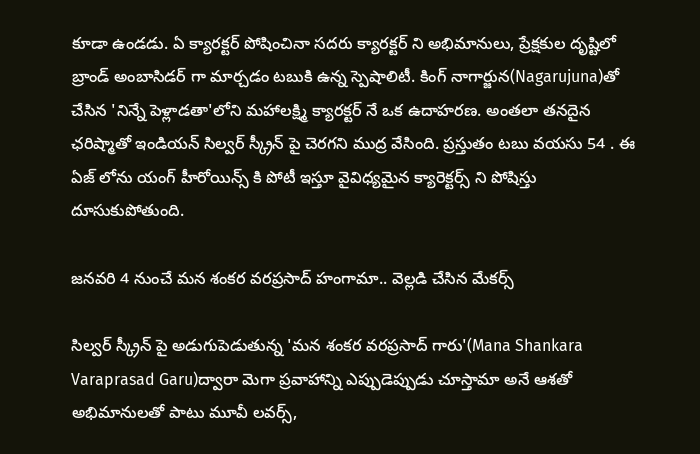కూడా ఉండడు. ఏ క్యారక్టర్ పోషించినా సదరు క్యారక్టర్ ని అభిమానులు, ప్రేక్షకుల దృష్టిలో బ్రాండ్ అంబాసిడర్ గా మార్చడం టబుకి ఉన్న స్పెషాలిటీ. కింగ్ నాగార్జున(Nagarujuna)తో చేసిన 'నిన్నే పెళ్లాడతా'లోని మహాలక్ష్మి క్యారక్టర్ నే ఒక ఉదాహరణ. అంతలా తనదైన ఛరిష్మాతో ఇండియన్ సిల్వర్ స్క్రీన్ పై చెరగని ముద్ర వేసింది. ప్రస్తుతం టబు వయసు 54 . ఈ ఏజ్ లోను యంగ్ హీరోయిన్స్ కి పోటీ ఇస్తూ వైవిధ్యమైన క్యారెక్టర్స్ ని పోషిస్తు దూసుకుపోతుంది.

జనవరి 4 నుంచే మన శంకర వరప్రసాద్ హంగామా.. వెల్లడి చేసిన మేకర్స్

సిల్వర్ స్క్రీన్ పై అడుగుపెడుతున్న 'మన శంకర వరప్రసాద్ గారు'(Mana Shankara Varaprasad Garu)ద్వారా మెగా ప్రవాహాన్ని ఎప్పుడెప్పుడు చూస్తామా అనే ఆశతో అభిమానులతో పాటు మూవీ లవర్స్,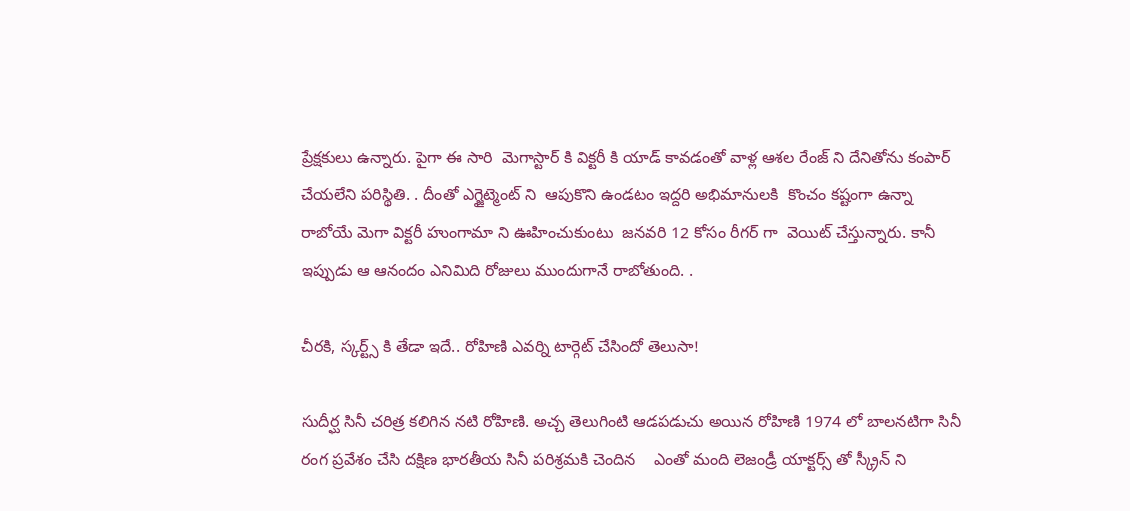ప్రేక్షకులు ఉన్నారు. పైగా ఈ సారి  మెగాస్టార్ కి విక్టరీ కి యాడ్ కావడంతో వాళ్ల ఆశల రేంజ్ ని దేనితోను కంపార్ చేయలేని పరిస్థితి. . దీంతో ఎగ్జైట్మెంట్ ని  ఆపుకొని ఉండటం ఇద్దరి అభిమానులకి  కొంచం కష్టంగా ఉన్నా రాబోయే మెగా విక్టరీ హుంగామా ని ఊహించుకుంటు  జనవరి 12 కోసం రీగర్ గా  వెయిట్ చేస్తున్నారు. కానీ ఇప్పుడు ఆ ఆనందం ఎనిమిది రోజులు ముందుగానే రాబోతుంది. .

చీరకి, స్కర్ట్స్ కి తేడా ఇదే.. రోహిణి ఎవర్ని టార్గెట్ చేసిందో తెలుసా!

సుదీర్ఘ సినీ చరిత్ర కలిగిన నటి రోహిణి. అచ్చ తెలుగింటి ఆడపడుచు అయిన రోహిణి 1974 లో బాలనటిగా సినీ రంగ ప్రవేశం చేసి దక్షిణ భారతీయ సినీ పరిశ్రమకి చెందిన    ఎంతో మంది లెజండ్రీ యాక్టర్స్ తో స్క్రీన్ ని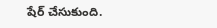షేర్ చేసుకుంది.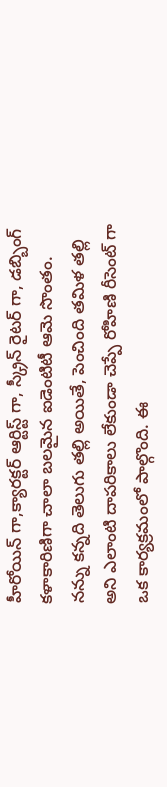హీరోయిన్ గా,క్యారక్టర్ ఆర్టిస్ట్ గా, స్క్రీన్ రైటర్ గా, డబ్బింగ్ కళాకారిణిగా చాలా బలమైన ఐడెంటిటీ ఆమె సొంతం. నన్ను కన్నది తెలుగు తల్లి అయితే, పెంచింది తమిళ తల్లి అని ఎలాంటి దాపరికాలు లేకుండా చెప్పే రోహిణి రీసెంట్ గా ఒక కార్యక్రమంలో పాల్గొంది. ఈ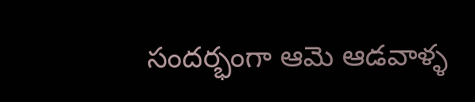సందర్భంగా ఆమె ఆడవాళ్ళ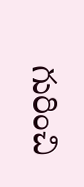గురించి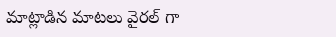మాట్లాడిన మాటలు వైరల్ గా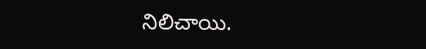నిలిచాయి.